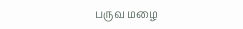பருவ மழை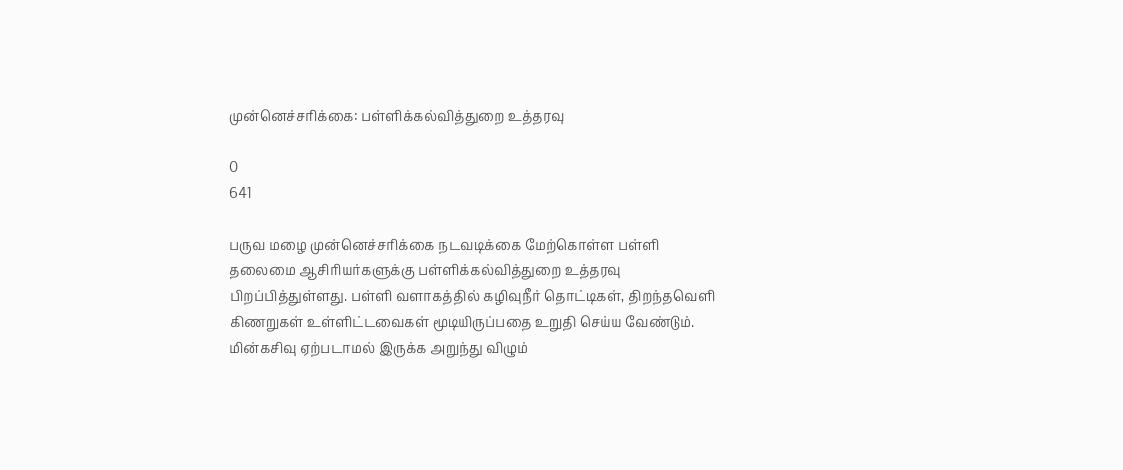முன்னெச்சரிக்கை: பள்ளிக்கல்வித்துறை உத்தரவு

0
641

பருவ மழை முன்னெச்சரிக்கை நடவடிக்கை மேற்கொள்ள பள்ளி தலைமை ஆசிரியர்களுக்கு பள்ளிக்கல்வித்துறை உத்தரவு பிறப்பித்துள்ளது. பள்ளி வளாகத்தில் கழிவுநீர் தொட்டிகள், திறந்தவெளி கிணறுகள் உள்ளிட்டவைகள் மூடியிருப்பதை உறுதி செய்ய வேண்டும். மின்கசிவு ஏற்படாமல் இருக்க அறுந்து விழும்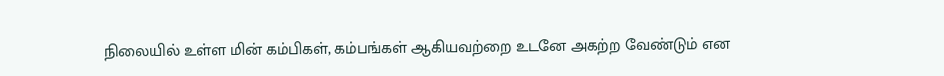நிலையில் உள்ள மின் கம்பிகள், கம்பங்கள் ஆகியவற்றை உடனே அகற்ற வேண்டும் என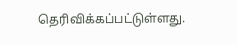தெரிவிக்கப்பட்டுள்ளது.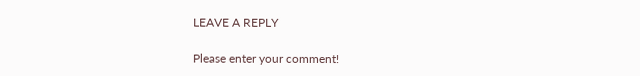LEAVE A REPLY

Please enter your comment!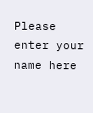Please enter your name here